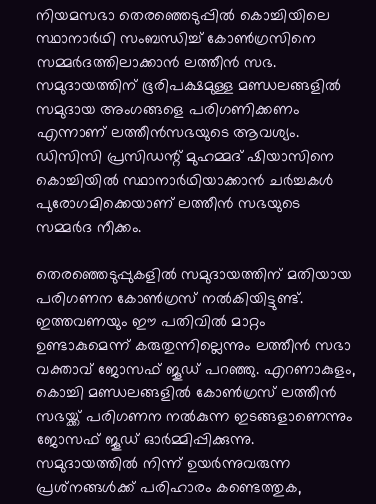നിയമസഭാ തെരഞ്ഞെടുപ്പില്‍ കൊച്ചിയിലെ സ്ഥാനാര്‍ഥി സംബന്ധിച്ച് കോണ്‍ഗ്രസിനെ സമ്മര്‍ദത്തിലാക്കാന്‍ ലത്തീന്‍ സഭ. സമുദായത്തിന് ഭൂരിപക്ഷമുള്ള മണ്ഡലങ്ങളില്‍ സമുദായ അംഗങ്ങളെ പരിഗണിക്കണം എന്നാണ് ലത്തീന്‍സഭയുടെ ആവശ്യം. ഡിസിസി പ്രസിഡന്റ് മുഹമ്മദ് ഷിയാസിനെ കൊച്ചിയില്‍ സ്ഥാനാര്‍ഥിയാക്കാന്‍ ചര്‍ച്ചകള്‍ പുരോഗമിക്കെയാണ് ലത്തീന്‍ സഭയുടെ സമ്മര്‍ദ നീക്കം.

തെരഞ്ഞെടുപ്പുകളില്‍ സമുദായത്തിന് മതിയായ പരിഗണന കോണ്‍ഗ്രസ് നല്‍കിയിട്ടുണ്ട്. ഇത്തവണയും ഈ പതിവില്‍ മാറ്റം ഉണ്ടാകുമെന്ന് കരുതുന്നില്ലെന്നും ലത്തീന്‍ സഭാ വക്താവ് ജോസഫ് ജൂഡ് പറഞ്ഞു. എറണാകുളം, കൊച്ചി മണ്ഡലങ്ങളില്‍ കോണ്‍ഗ്രസ് ലത്തീന്‍ സഭയ്ക്ക് പരിഗണന നല്‍കുന്ന ഇടങ്ങളാണെന്നും ജോസഫ് ജൂഡ് ഓര്‍മ്മിപ്പിക്കുന്നു. സമുദായത്തില്‍ നിന്ന് ഉയര്‍ന്നുവരുന്ന പ്രശ്‌നങ്ങള്‍ക്ക് പരിഹാരം കണ്ടെത്തുക,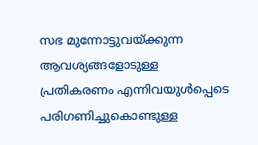സഭ മുന്നോട്ടുവയ്ക്കുന്ന ആവശ്യങ്ങളോടുള്ള പ്രതികരണം എന്നിവയുള്‍പ്പെടെ പരിഗണിച്ചുകൊണ്ടുള്ള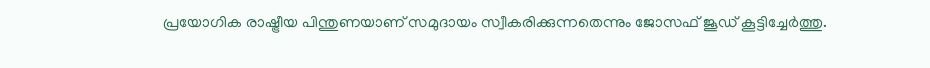പ്രയോഗിക രാഷ്ട്രീയ പിന്തുണയാണ് സമുദായം സ്വീകരിക്കുന്നതെന്നും ജോസഫ് ജൂഡ് കൂട്ടിച്ചേര്‍ത്തു.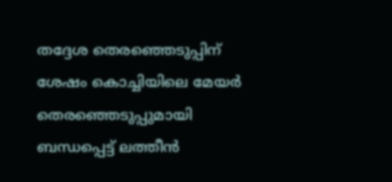തദ്ദേശ തെരഞ്ഞെടുപ്പിന് ശേഷം കൊച്ചിയിലെ മേയര്‍ തെരഞ്ഞെടുപ്പുമായി ബന്ധപ്പെട്ട് ലത്തീന്‍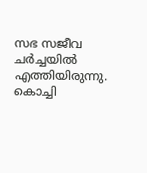സഭ സജീവ ചര്‍ച്ചയില്‍ എത്തിയിരുന്നു. കൊച്ചി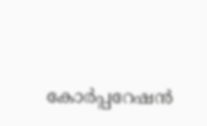കോര്‍പ്പറേഷന്‍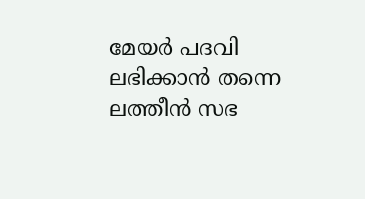മേയര്‍ പദവി ലഭിക്കാന്‍ തന്നെ ലത്തീന്‍ സഭ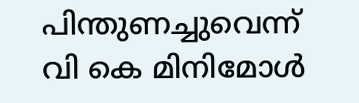പിന്തുണച്ചുവെന്ന് വി കെ മിനിമോള്‍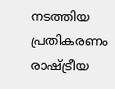നടത്തിയ പ്രതികരണം രാഷ്ട്രീയ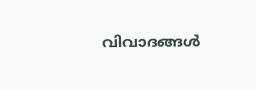വിവാദങ്ങള്‍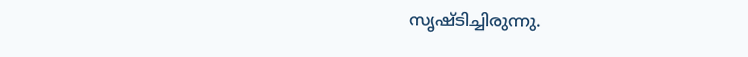സൃഷ്ടിച്ചിരുന്നു.